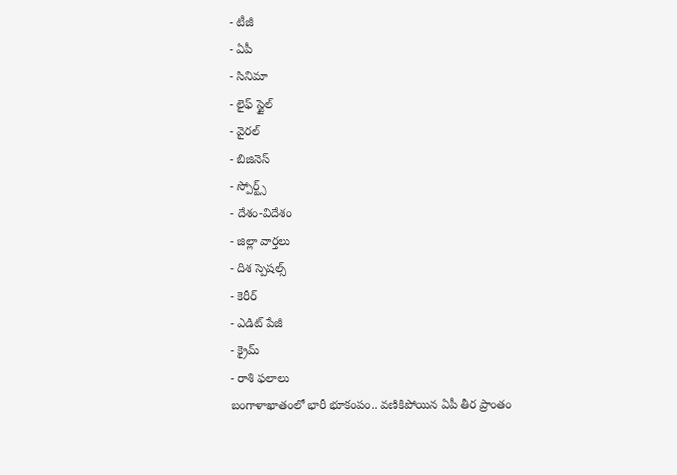- టీజీ
- ఏపీ
- సినిమా
- లైఫ్ స్టైల్
- వైరల్
- బిజినెస్
- స్పోర్ట్స్
- దేశం-విదేశం
- జిల్లా వార్తలు
- దిశ స్పెషల్స్
- కెరీర్
- ఎడిట్ పేజీ
- క్రైమ్
- రాశి ఫలాలు
బంగాళాఖాతంలో భారీ భూకంపం.. వణికిపోయిన ఏపీ తీర ప్రాంతం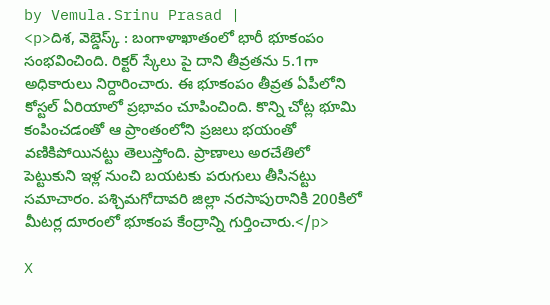by Vemula.Srinu Prasad |
<p>దిశ, వెబ్డెస్క్ : బంగాళాఖాతంలో భారీ భూకంపం సంభవించింది. రిక్టర్ స్కేలు పై దాని తీవ్రతను 5.1గా అధికారులు నిర్దారించారు. ఈ భూకంపం తీవ్రత ఏపీలోని కోస్టల్ ఏరియాలో ప్రభావం చూపించింది. కొన్ని చోట్ల భూమి కంపించడంతో ఆ ప్రాంతంలోని ప్రజలు భయంతో వణికిపోయినట్టు తెలుస్తోంది. ప్రాణాలు అరచేతిలో పెట్టుకుని ఇళ్ల నుంచి బయటకు పరుగులు తీసినట్టు సమాచారం. పశ్చిమగోదావరి జిల్లా నరసాపురానికి 200కిలో మీటర్ల దూరంలో భూకంప కేంద్రాన్ని గుర్తించారు.</p>

X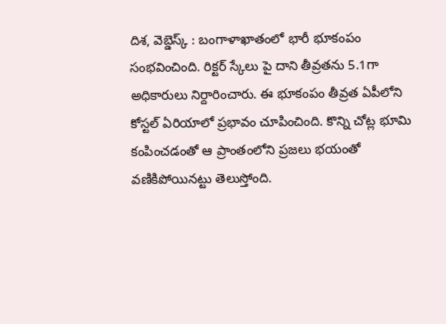దిశ, వెబ్డెస్క్ : బంగాళాఖాతంలో భారీ భూకంపం సంభవించింది. రిక్టర్ స్కేలు పై దాని తీవ్రతను 5.1గా అధికారులు నిర్దారించారు. ఈ భూకంపం తీవ్రత ఏపీలోని కోస్టల్ ఏరియాలో ప్రభావం చూపించింది. కొన్ని చోట్ల భూమి కంపించడంతో ఆ ప్రాంతంలోని ప్రజలు భయంతో వణికిపోయినట్టు తెలుస్తోంది.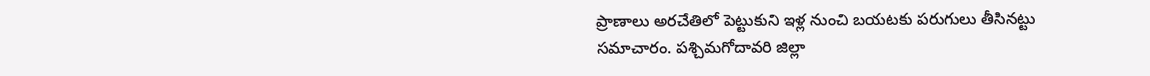ప్రాణాలు అరచేతిలో పెట్టుకుని ఇళ్ల నుంచి బయటకు పరుగులు తీసినట్టు సమాచారం. పశ్చిమగోదావరి జిల్లా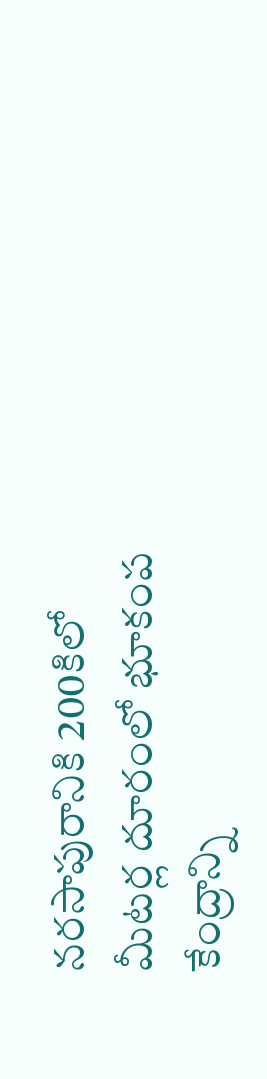నరసాపురానికి 200కిలో మీటర్ల దూరంలో భూకంప కేంద్రాన్ని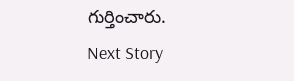గుర్తించారు.
Next Story